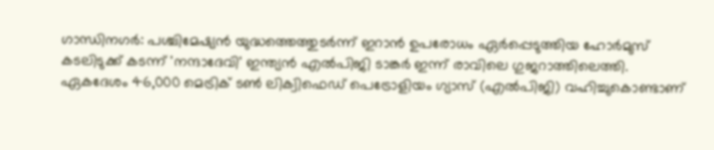ഗാന്ധിനഗർ: പശ്ചിമേഷ്യൻ യുദ്ധത്തെത്തുടർന്ന് ഇറാൻ ഉപരോധം ഏർപ്പെടുത്തിയ ഹോർമുസ് കടലിടുക്ക് കടന്ന് 'നന്ദാദേവി' ഇന്ത്യൻ എൽപിജി ടാങ്കർ ഇന്ന് രാവിലെ ഗുജറാത്തിലെത്തി. ഏകദേശം 46,000 മെട്രിക് ടൺ ലിക്വിഫെഡ് പെട്രോളിയം ഗ്യാസ് (എൽപിജി) വഹിച്ചുകൊണ്ടാണ്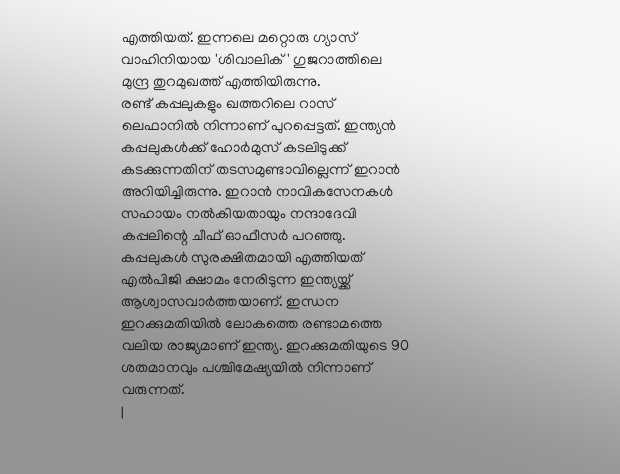എത്തിയത്. ഇന്നലെ മറ്റൊരു ഗ്യാസ് വാഹിനിയായ 'ശിവാലിക്' ഗുജറാത്തിലെ മുന്ദ്ര തുറമുഖത്ത് എത്തിയിരുന്നു.
രണ്ട് കപ്പലുകളും ഖത്തറിലെ റാസ് ലെഫാനിൽ നിന്നാണ് പുറപ്പെട്ടത്. ഇന്ത്യൻ കപ്പലുകൾക്ക് ഹോർമുസ് കടലിടുക്ക് കടക്കുന്നതിന് തടസമുണ്ടാവില്ലെന്ന് ഇറാൻ അറിയിച്ചിരുന്നു. ഇറാൻ നാവികസേനകൾ സഹായം നൽകിയതായും നന്ദാദേവി കപ്പലിന്റെ ചീഫ് ഓഫീസർ പറഞ്ഞു. കപ്പലുകൾ സുരക്ഷിതമായി എത്തിയത് എൽപിജി ക്ഷാമം നേരിടുന്ന ഇന്ത്യയ്ക്ക് ആശ്വാസവാർത്തയാണ്. ഇന്ധന ഇറക്കുമതിയിൽ ലോകത്തെ രണ്ടാമത്തെ വലിയ രാജ്യമാണ് ഇന്ത്യ. ഇറക്കുമതിയുടെ 90 ശതമാനവും പശ്ചിമേഷ്യയിൽ നിന്നാണ് വരുന്നത്.
|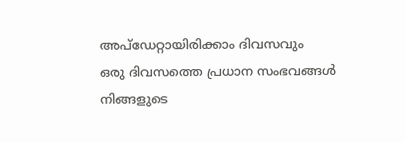അപ്ഡേറ്റായിരിക്കാം ദിവസവും
ഒരു ദിവസത്തെ പ്രധാന സംഭവങ്ങൾ നിങ്ങളുടെ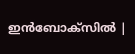ഇൻബോക്സിൽ |